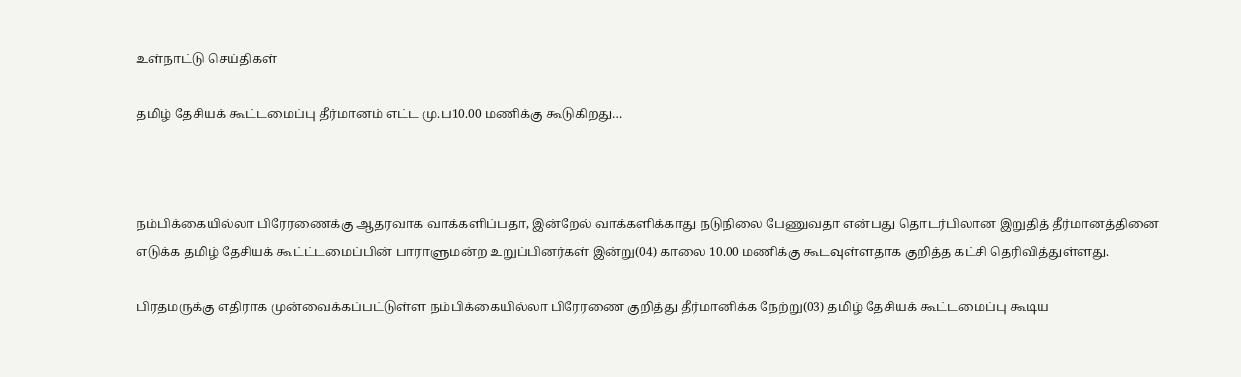உள்நாட்டு செய்திகள்

தமிழ் தேசியக் கூட்டமைப்பு தீர்மானம் எட்ட மு.ப10.00 மணிக்கு கூடுகிறது…



நம்பிக்கையில்லா பிரேரணைக்கு ஆதரவாக வாக்களிப்பதா, இன்றேல் வாக்களிக்காது நடுநிலை பேணுவதா என்பது தொடர்பிலான இறுதித் தீர்மானத்தினை எடுக்க தமிழ் தேசியக் கூட்ட்டமைப்பின் பாராளுமன்ற உறுப்பினர்கள் இன்று(04) காலை 10.00 மணிக்கு கூடவுள்ளதாக குறித்த கட்சி தெரிவித்துள்ளது.

பிரதமருக்கு எதிராக முன்வைக்கப்பட்டுள்ள நம்பிக்கையில்லா பிரேரணை குறித்து தீர்மானிக்க நேற்று(03) தமிழ் தேசியக் கூட்டமைப்பு கூடிய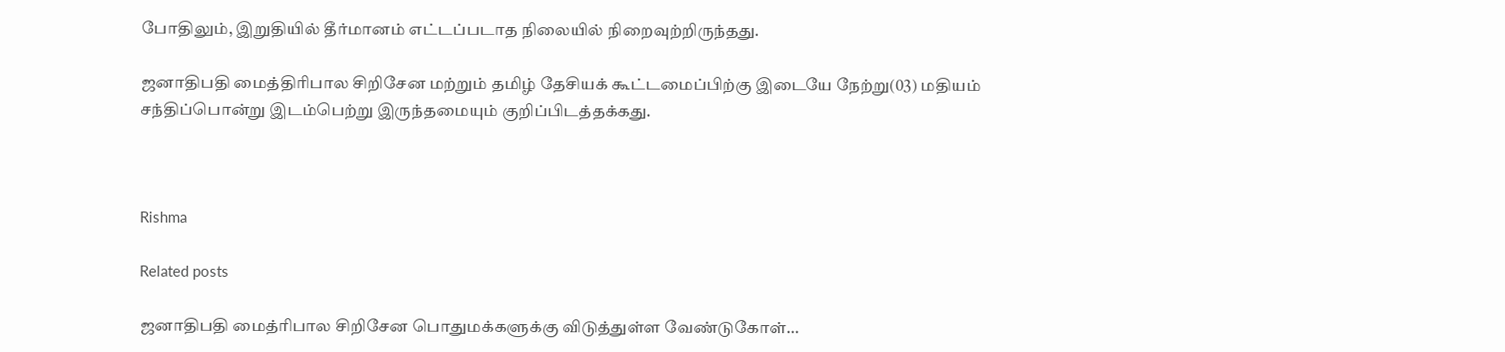போதிலும், இறுதியில் தீர்மானம் எட்டப்படாத நிலையில் நிறைவுற்றிருந்தது.

ஜனாதிபதி மைத்திரிபால சிறிசேன மற்றும் தமிழ் தேசியக் கூட்டமைப்பிற்கு இடையே நேற்று(03) மதியம் சந்திப்பொன்று இடம்பெற்று இருந்தமையும் குறிப்பிடத்தக்கது.



Rishma

Related posts

ஜனாதிபதி மைத்ரிபால சிறிசேன பொதுமக்களுக்கு விடுத்துள்ள வேண்டுகோள்…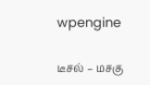wpengine

டீசல் – மசகு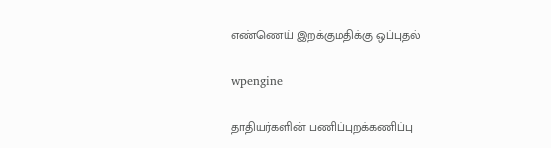எண்ணெய் இறக்குமதிக்கு ஒப்புதல்

wpengine

தாதியர்களின் பணிப்புறக்கணிப்பு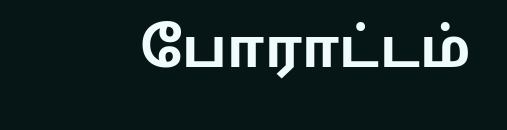போராட்டம்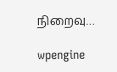நிறைவு…

wpengine